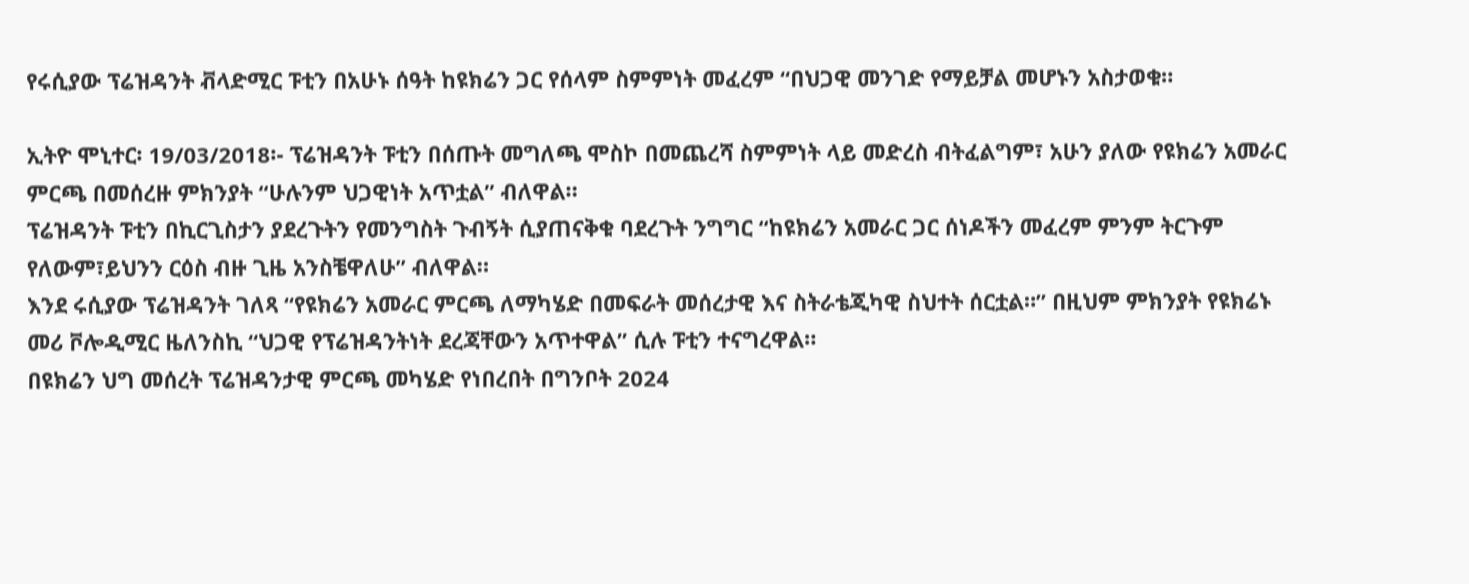የሩሲያው ፕሬዝዳንት ቭላድሚር ፑቲን በአሁኑ ሰዓት ከዩክሬን ጋር የሰላም ስምምነት መፈረም “በህጋዊ መንገድ የማይቻል መሆኑን አስታወቁ።

ኢትዮ ሞኒተር፡ 19/03/2018፡- ፕሬዝዳንት ፑቲን በሰጡት መግለጫ ሞስኮ በመጨረሻ ስምምነት ላይ መድረስ ብትፈልግም፣ አሁን ያለው የዩክሬን አመራር ምርጫ በመሰረዙ ምክንያት “ሁሉንም ህጋዊነት አጥቷል” ብለዋል።
ፕሬዝዳንት ፑቲን በኪርጊስታን ያደረጉትን የመንግስት ጉብኝት ሲያጠናቅቁ ባደረጉት ንግግር “ከዩክሬን አመራር ጋር ሰነዶችን መፈረም ምንም ትርጉም የለውም፣ይህንን ርዕስ ብዙ ጊዜ አንስቼዋለሁ” ብለዋል።
እንደ ሩሲያው ፕሬዝዳንት ገለጻ “የዩክሬን አመራር ምርጫ ለማካሄድ በመፍራት መሰረታዊ እና ስትራቴጂካዊ ስህተት ሰርቷል።” በዚህም ምክንያት የዩክሬኑ መሪ ቮሎዲሚር ዜለንስኪ “ህጋዊ የፕሬዝዳንትነት ደረጃቸውን አጥተዋል” ሲሉ ፑቲን ተናግረዋል።
በዩክሬን ህግ መሰረት ፕሬዝዳንታዊ ምርጫ መካሄድ የነበረበት በግንቦት 2024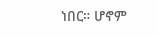ነበር። ሆኖም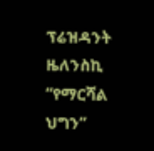ፕሬዝዳንት ዜለንስኪ “የማርሻል ህግን”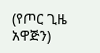(የጦር ጊዜ አዋጅን)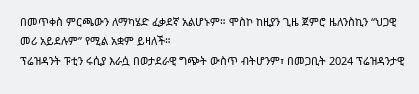በመጥቀስ ምርጫውን ለማካሄድ ፈቃደኛ አልሆኑም። ሞስኮ ከዚያን ጊዜ ጀምሮ ዜለንስኪን “ህጋዊ መሪ አይደሉም” የሚል አቋም ይዛለች።
ፕሬዝዳንት ፑቲን ሩሲያ እራሷ በወታደራዊ ግጭት ውስጥ ብትሆንም፣ በመጋቢት 2024 ፕሬዝዳንታዊ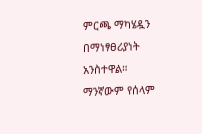ምርጫ ማካሄዷን በማነፃፀሪያነት አንስተዋል።
ማንኛውም የሰላም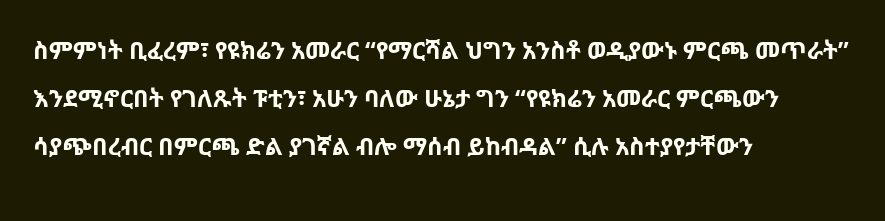ስምምነት ቢፈረም፣ የዩክሬን አመራር “የማርሻል ህግን አንስቶ ወዲያውኑ ምርጫ መጥራት” እንደሚኖርበት የገለጹት ፑቲን፣ አሁን ባለው ሁኔታ ግን “የዩክሬን አመራር ምርጫውን ሳያጭበረብር በምርጫ ድል ያገኛል ብሎ ማሰብ ይከብዳል” ሲሉ አስተያየታቸውን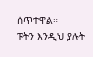ሰጥተዋል።
ፑትን እንዲህ ያሉት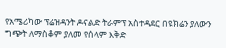የአሜሪካው ፕሬዝዳንት ዶናልድ ትራምፕ አስተዳደር በዩክሬን ያለውን ግጭት ለማስቆም ያለመ የሰላም እቅድ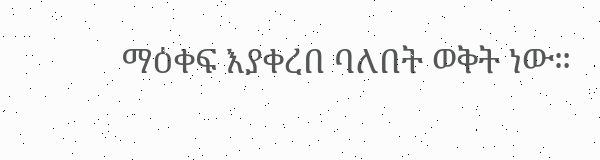ማዕቀፍ እያቀረበ ባለበት ወቅት ነው።